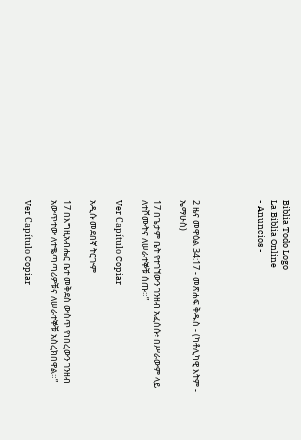Biblia Todo Logo
La Biblia Online
- Anuncios -




2 ዜና መዋዕል 34:17 - መጽሐፍ ቅዱስ - (ካቶሊካዊ እትም - ኤማሁስ)

17 በጌታም ቤት የተገኘውን ገንዘብ አፈሰሱ፥ በሥራውም ላይ ለተሾሙትና ለሠራተኞቹ ሰጡ።”

Ver Capítulo Copiar

አዲሱ መደበኛ ትርጒም

17 በእግዚአብሔር ቤተ መቅደስ ውስጥ የነበረውን ገንዘብ አውጥተው ለተቈጣጣሪዎቹና ለሠራተኞቹ አስረክበዋል።”

Ver Capítulo Copiar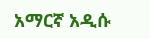አማርኛ አዲሱ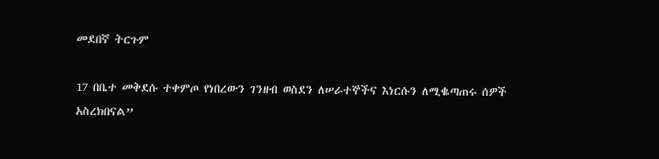መደበኛ ትርጉም

17 በቤተ መቅደሱ ተቀምጦ የነበረውን ገንዘብ ወስደን ለሠራተኞችና እነርሱን ለሚቈጣጠሩ ሰዎች አስረክበናል”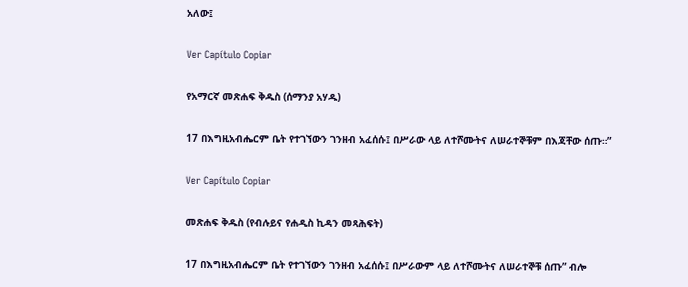አለው፤

Ver Capítulo Copiar

የአማርኛ መጽሐፍ ቅዱስ (ሰማንያ አሃዱ)

17 በእግዚአብሔርም ቤት የተገኘውን ገንዘብ አፈሰሱ፤ በሥራው ላይ ለተሾሙትና ለሠራተኞቹም በእጃቸው ሰጡ።”

Ver Capítulo Copiar

መጽሐፍ ቅዱስ (የብሉይና የሐዲስ ኪዳን መጻሕፍት)

17 በእግዚአብሔርም ቤት የተገኘውን ገንዘብ አፈሰሱ፤ በሥራውም ላይ ለተሾሙትና ለሠራተኞቹ ሰጡ” ብሎ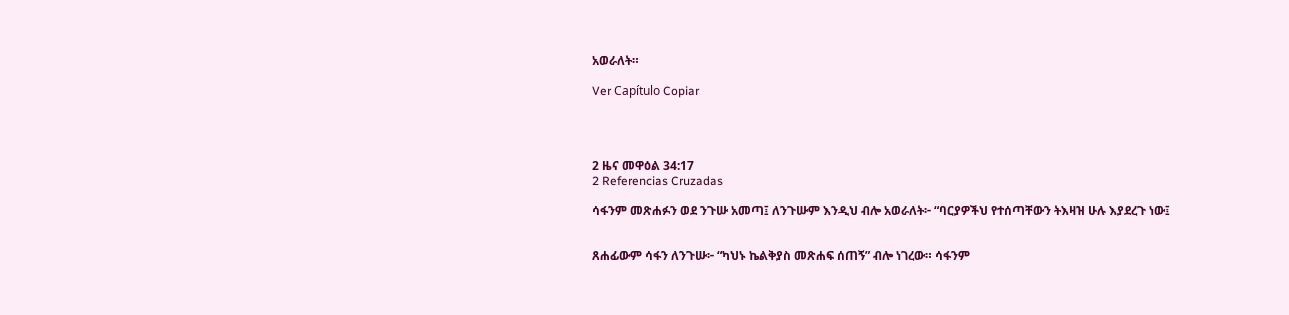አወራለት።

Ver Capítulo Copiar




2 ዜና መዋዕል 34:17
2 Referencias Cruzadas

ሳፋንም መጽሐፉን ወደ ንጉሡ አመጣ፤ ለንጉሡም እንዲህ ብሎ አወራለት፦ “ባርያዎችህ የተሰጣቸውን ትእዛዝ ሁሉ እያደረጉ ነው፤


ጸሐፊውም ሳፋን ለንጉሡ፦ “ካህኑ ኬልቅያስ መጽሐፍ ሰጠኝ” ብሎ ነገረው። ሳፋንም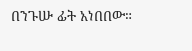በንጉሡ ፊት አነበበው።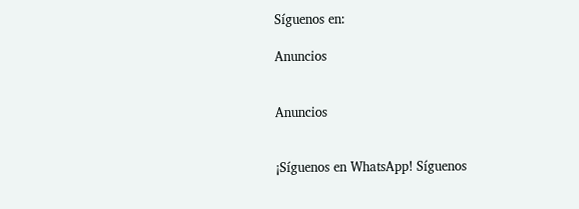Síguenos en:

Anuncios


Anuncios


¡Síguenos en WhatsApp! Síguenos